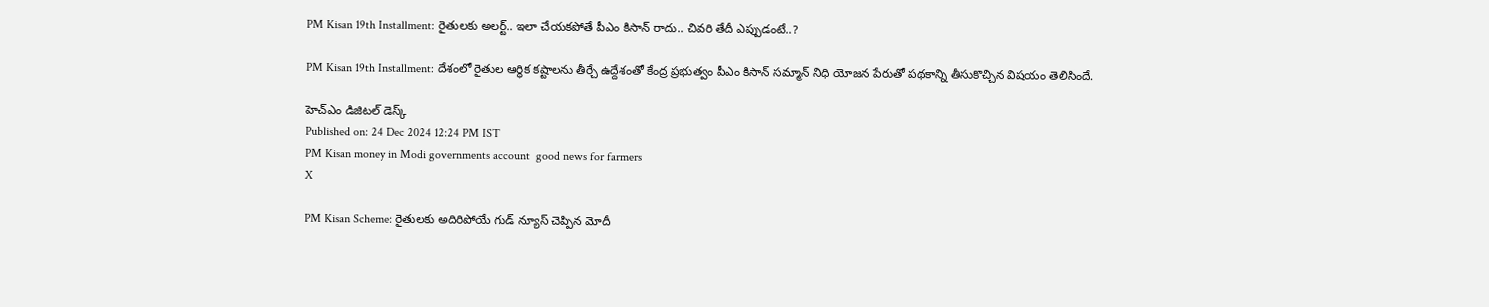PM Kisan 19th Installment: రైతులకు అలర్ట్‌.. ఇలా చేయకపోతే పీఎం కిసాన్‌ రాదు.. చివరి తేదీ ఎప్పుడంటే..?

PM Kisan 19th Installment: దేశంలో రైతుల ఆర్థిక కష్టాలను తీర్చే ఉద్దేశంతో కేంద్ర ప్రభుత్వం పీఎం కిసాన్ సమ్మాన్‌ నిధి యోజన పేరుతో పథకాన్ని తీసుకొచ్చిన విషయం తెలిసిందే.

హెచ్ఎం డిజిటల్ డెస్క్
Published on: 24 Dec 2024 12:24 PM IST
PM Kisan money in Modi governments account  good news for farmers
X

PM Kisan Scheme: రైతులకు అదిరిపోయే గుడ్ న్యూస్ చెప్పిన మోదీ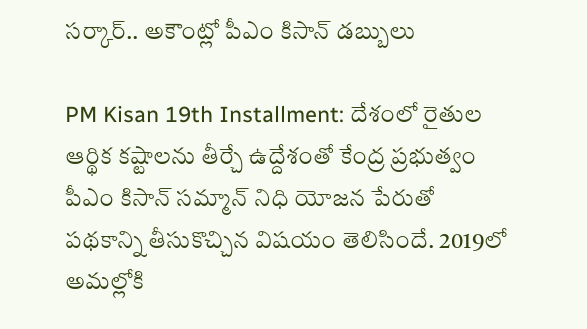సర్కార్.. అకౌంట్లో పీఎం కిసాన్ డబ్బులు

PM Kisan 19th Installment: దేశంలో రైతుల ఆర్థిక కష్టాలను తీర్చే ఉద్దేశంతో కేంద్ర ప్రభుత్వం పీఎం కిసాన్ సమ్మాన్‌ నిధి యోజన పేరుతో పథకాన్ని తీసుకొచ్చిన విషయం తెలిసిందే. 2019లో అమల్లోకి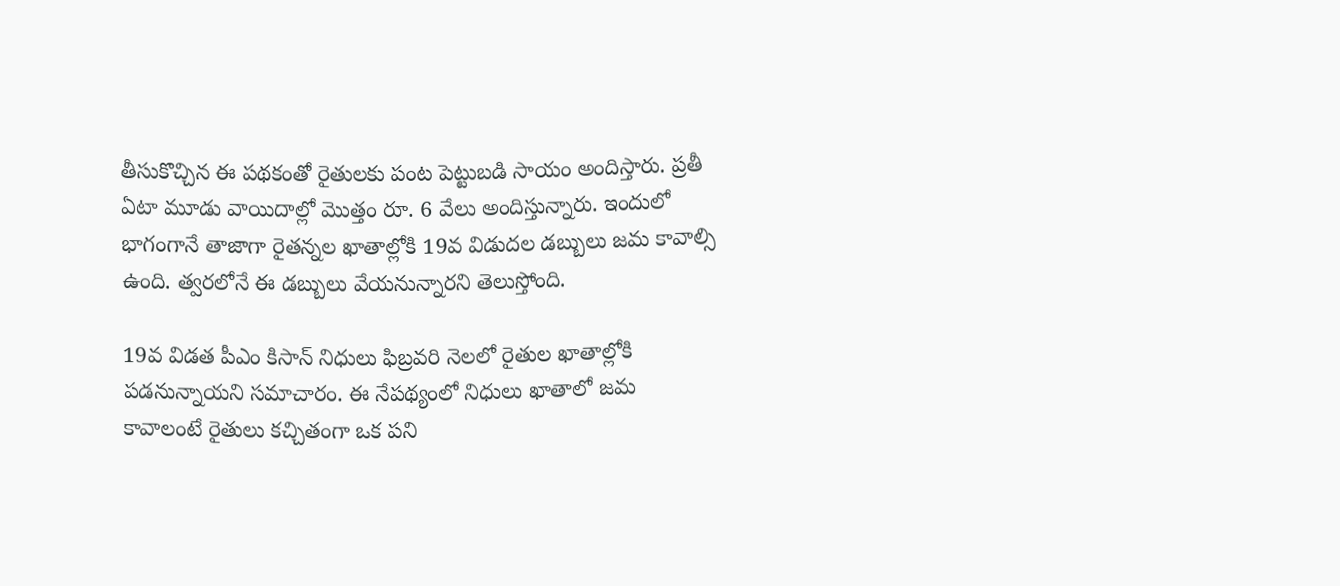తీసుకొచ్చిన ఈ పథకంతో రైతులకు పంట పెట్టుబడి సాయం అందిస్తారు. ప్రతీ ఏటా మూడు వాయిదాల్లో మొత్తం రూ. 6 వేలు అందిస్తున్నారు. ఇందులో భాగంగానే తాజాగా రైతన్నల ఖాతాల్లోకి 19వ విడుదల డబ్బులు జమ కావాల్సి ఉంది. త్వరలోనే ఈ డబ్బులు వేయనున్నారని తెలుస్తోంది.

19వ విడత పీఎం కిసాన్‌ నిధులు ఫిబ్రవరి నెలలో రైతుల ఖాతాల్లోకి పడనున్నాయని సమాచారం. ఈ నేపథ్యంలో నిధులు ఖాతాలో జమ కావాలంటే రైతులు కచ్చితంగా ఒక పని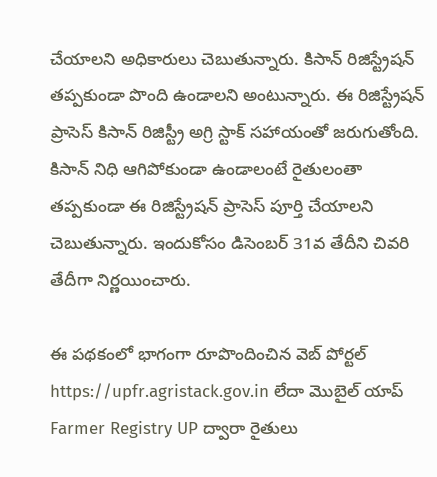చేయాలని అధికారులు చెబుతున్నారు. కిసాన్‌ రిజిస్ట్రేషన్‌ తప్పకుండా పొంది ఉండాలని అంటున్నారు. ఈ రిజిస్ట్రేషన్‌ ప్రాసెస్ కిసాన్ రిజిస్ట్రీ అగ్రి స్టాక్ సహాయంతో జరుగుతోంది. కిసాన్ నిధి ఆగిపోకుండా ఉండాలంటే రైతులంతా తప్పకుండా ఈ రిజిస్ట్రేషన్‌ ప్రాసెస్‌ పూర్తి చేయాలని చెబుతున్నారు. ఇందుకోసం డిసెంబర్‌ 31వ తేదీని చివరి తేదీగా నిర్ణయించారు.

ఈ పథకంలో భాగంగా రూపొందించిన వెబ్‌ పోర్టల్‌ https://upfr.agristack.gov.in లేదా మొబైల్ యాప్ Farmer Registry UP ద్వారా రైతులు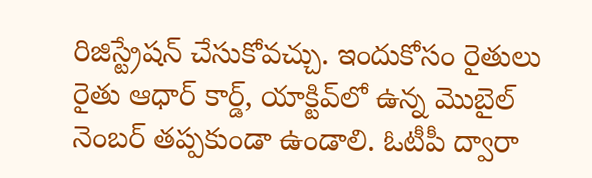రిజిస్ట్రేషన్‌ చేసుకోవచ్చు. ఇందుకోసం రైతులు రైతు ఆధార్ కార్డ్, యాక్టివ్‌లో ఉన్న మొబైల్ నెంబర్‌ తప్పకుండా ఉండాలి. ఓటీపీ ద్వారా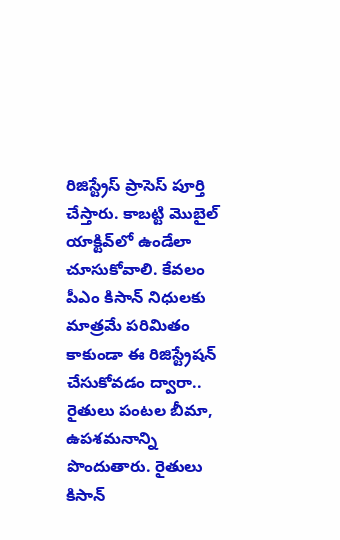రిజిస్ట్రేస్‌ ప్రాసెస్‌ పూర్తి చేస్తారు. కాబట్టి మొబైల్ యాక్టివ్‌లో ఉండేలా చూసుకోవాలి. కేవలం పీఎం కిసాన్‌ నిధులకు మాత్రమే పరిమితం కాకుండా ఈ రిజిస్ట్రేషన్‌ చేసుకోవడం ద్వారా.. రైతులు పంటల బీమా, ఉపశమనాన్ని పొందుతారు. రైతులు కిసాన్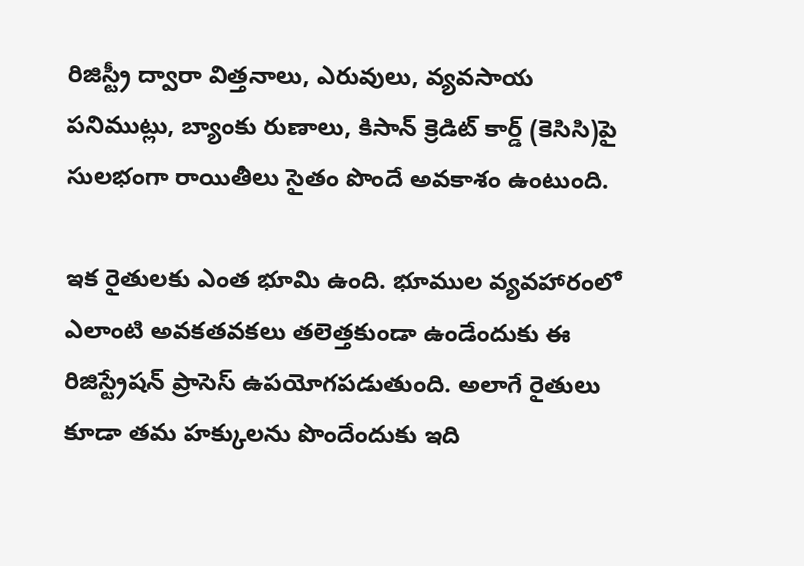రిజిస్ట్రీ ద్వారా విత్తనాలు, ఎరువులు, వ్యవసాయ పనిముట్లు, బ్యాంకు రుణాలు, కిసాన్ క్రెడిట్ కార్డ్ (కెసిసి)పై సులభంగా రాయితీలు సైతం పొందే అవకాశం ఉంటుంది.

ఇక రైతులకు ఎంత భూమి ఉంది. భూముల వ్యవహారంలో ఎలాంటి అవకతవకలు తలెత్తకుండా ఉండేందుకు ఈ రిజిస్ట్రేషన్‌ ప్రాసెస్‌ ఉపయోగపడుతుంది. అలాగే రైతులు కూడా తమ హక్కులను పొందేందుకు ఇది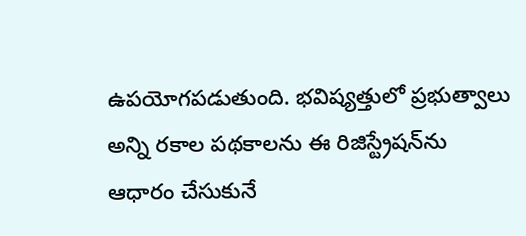ఉపయోగపడుతుంది. భవిష్యత్తులో ప్రభుత్వాలు అన్ని రకాల పథకాలను ఈ రిజిస్ట్రేషన్‌ను ఆధారం చేసుకునే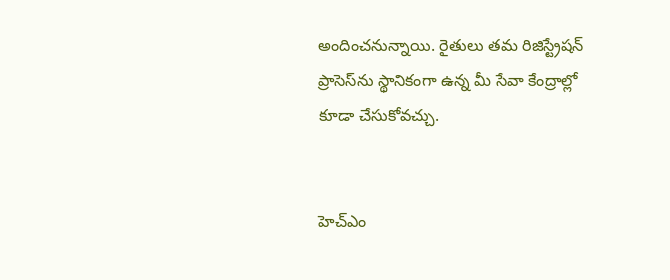అందించనున్నాయి. రైతులు తమ రిజిస్ట్రేషన్‌ ప్రాసెస్‌ను స్థానికంగా ఉన్న మీ సేవా కేంద్రాల్లో కూడా చేసుకోవచ్చు.


హెచ్ఎం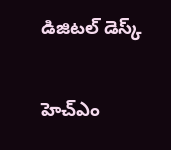డిజిటల్ డెస్క్

హెచ్ఎం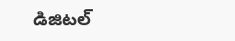డిజిటల్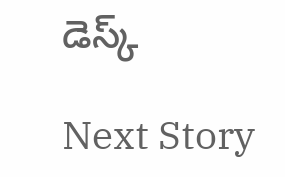డెస్క్

Next Story